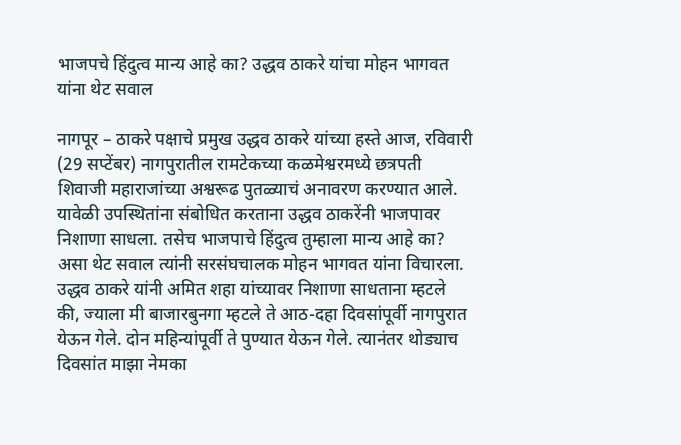भाजपचे हिंदुत्व मान्य आहे का? उद्धव ठाकरे यांचा मोहन भागवत यांना थेट सवाल

नागपूर – ठाकरे पक्षाचे प्रमुख उद्धव ठाकरे यांच्या हस्ते आज, रविवारी (29 सप्टेंबर) नागपुरातील रामटेकच्या कळमेश्वरमध्ये छत्रपती शिवाजी महाराजांच्या अश्वरूढ पुतळ्याचं अनावरण करण्यात आले. यावेळी उपस्थितांना संबोधित करताना उद्धव ठाकरेंनी भाजपावर निशाणा साधला. तसेच भाजपाचे हिंदुत्व तुम्हाला मान्य आहे का? असा थेट सवाल त्यांनी सरसंघचालक मोहन भागवत यांना विचारला.
उद्धव ठाकरे यांनी अमित शहा यांच्यावर निशाणा साधताना म्हटले की, ज्याला मी बाजारबुनगा म्हटले ते आठ-दहा दिवसांपूर्वी नागपुरात येऊन गेले. दोन महिन्यांपूर्वी ते पुण्यात येऊन गेले. त्यानंतर थोड्याच दिवसांत माझा नेमका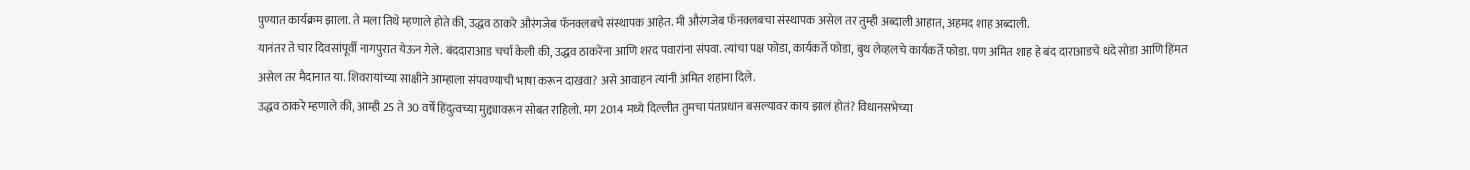पुण्यात कार्यक्रम झाला. ते मला तिथे म्हणाले होते की, उद्धव ठाकरे औरंगजेब फॅनक्लबचे संस्थापक आहेत. मी औरंगजेब फॅनक्लबचा संस्थापक असेल तर तुम्ही अब्दाली आहात, अहमद शाह अब्दाली.
यानंतर ते चार दिवसांपूर्वी नागपुरात येऊन गेले. बंददाराआड चर्चा केली की, उद्धव ठाकरेंना आणि शरद पवारांना संपवा. त्यांचा पक्ष फोडा, कार्यकर्ते फोडा, बुथ लेव्हलचे कार्यकर्ते फोडा. पण अमित शाह हे बंद दाराआडचे धंदे सोडा आणि हिंमत असेल तर मैदानात या. शिवरायांच्या साक्षीने आम्हाला संपवण्याची भाषा करून दाखवा? असे आवाहन त्यांनी अमित शहांना दिले.
उद्धव ठाकरे म्हणाले की, आम्ही 25 ते 30 वर्षे हिंदुत्वच्या मुद्द्यावरून सोबत राहिलो. मग 2014 मध्ये दिल्लीत तुमचा पंतप्रधान बसल्यावर काय झालं होतं? विधानसभेच्या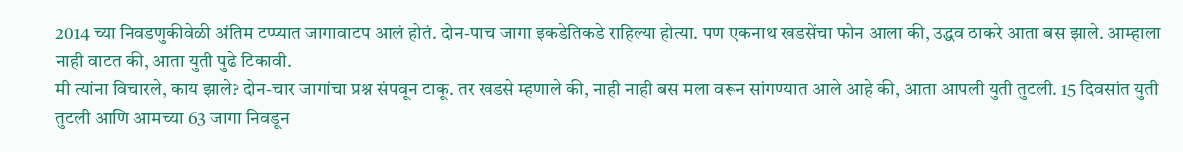2014 च्या निवडणुकीवेळी अंतिम टप्प्यात जागावाटप आलं होतं. दोन-पाच जागा इकडेतिकडे राहिल्या होत्या. पण एकनाथ खडसेंचा फोन आला की, उद्धव ठाकरे आता बस झाले. आम्हाला नाही वाटत की, आता युती पुढे टिकावी.
मी त्यांना विचारले, काय झाले? दोन-चार जागांचा प्रश्न संपवून टाकू. तर खडसे म्हणाले की, नाही नाही बस मला वरून सांगण्यात आले आहे की, आता आपली युती तुटली. 15 दिवसांत युती तुटली आणि आमच्या 63 जागा निवडून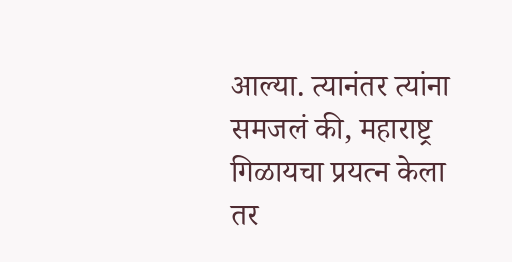आल्या. त्यानंतर त्यांना समजलं की, महाराष्ट्र गिळायचा प्रयत्न केला तर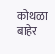कोथळा बाहेर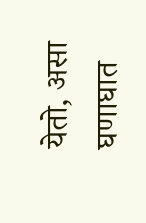येतो, असा घणाघात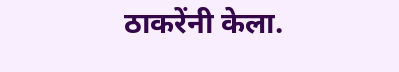ठाकरेंनी केला.